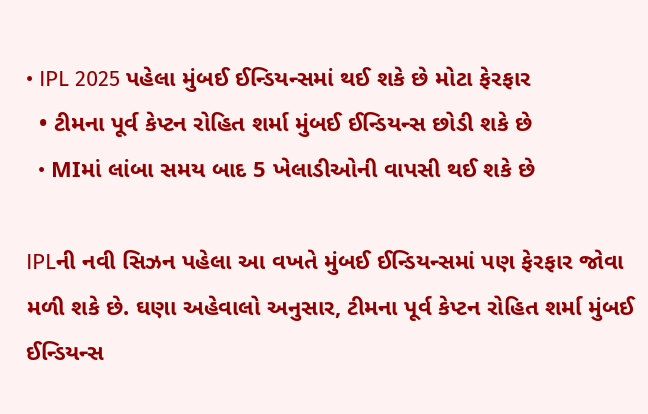• IPL 2025 પહેલા મુંબઈ ઈન્ડિયન્સમાં થઈ શકે છે મોટા ફેરફાર
  • ટીમના પૂર્વ કેપ્ટન રોહિત શર્મા મુંબઈ ઈન્ડિયન્સ છોડી શકે છે
  • MIમાં લાંબા સમય બાદ 5 ખેલાડીઓની વાપસી થઈ શકે છે

IPLની નવી સિઝન પહેલા આ વખતે મુંબઈ ઈન્ડિયન્સમાં પણ ફેરફાર જોવા મળી શકે છે. ઘણા અહેવાલો અનુસાર, ટીમના પૂર્વ કેપ્ટન રોહિત શર્મા મુંબઈ ઈન્ડિયન્સ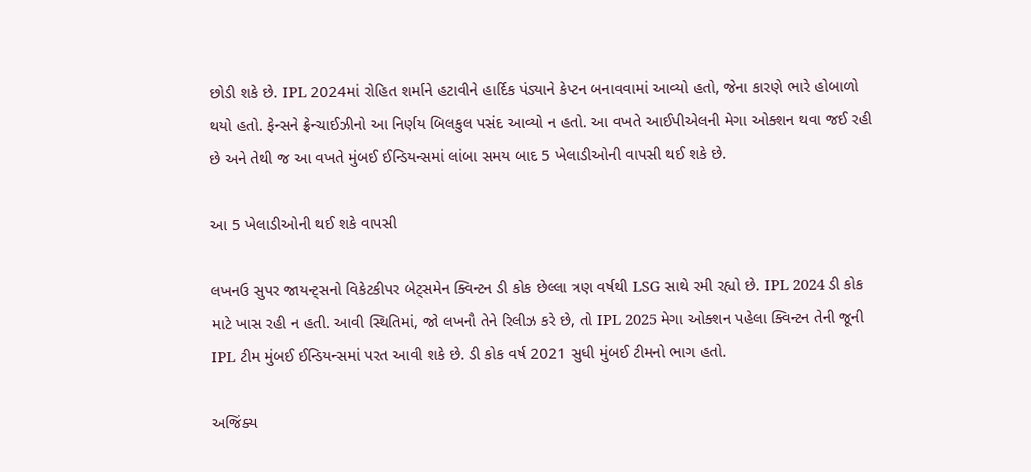છોડી શકે છે. IPL 2024માં રોહિત શર્માને હટાવીને હાર્દિક પંડ્યાને કેપ્ટન બનાવવામાં આવ્યો હતો, જેના કારણે ભારે હોબાળો થયો હતો. ફેન્સને ફ્રેન્ચાઈઝીનો આ નિર્ણય બિલકુલ પસંદ આવ્યો ન હતો. આ વખતે આઈપીએલની મેગા ઓક્શન થવા જઈ રહી છે અને તેથી જ આ વખતે મુંબઈ ઈન્ડિયન્સમાં લાંબા સમય બાદ 5 ખેલાડીઓની વાપસી થઈ શકે છે.

આ 5 ખેલાડીઓની થઈ શકે વાપસી

લખનઉ સુપર જાયન્ટ્સનો વિકેટકીપર બેટ્સમેન ક્વિન્ટન ડી કોક છેલ્લા ત્રણ વર્ષથી LSG સાથે રમી રહ્યો છે. IPL 2024 ડી કોક માટે ખાસ રહી ન હતી. આવી સ્થિતિમાં, જો લખનૌ તેને રિલીઝ કરે છે, તો IPL 2025 મેગા ઓક્શન પહેલા ક્વિન્ટન તેની જૂની IPL ટીમ મુંબઈ ઈન્ડિયન્સમાં પરત આવી શકે છે. ડી કોક વર્ષ 2021 સુધી મુંબઈ ટીમનો ભાગ હતો.

અજિંક્ય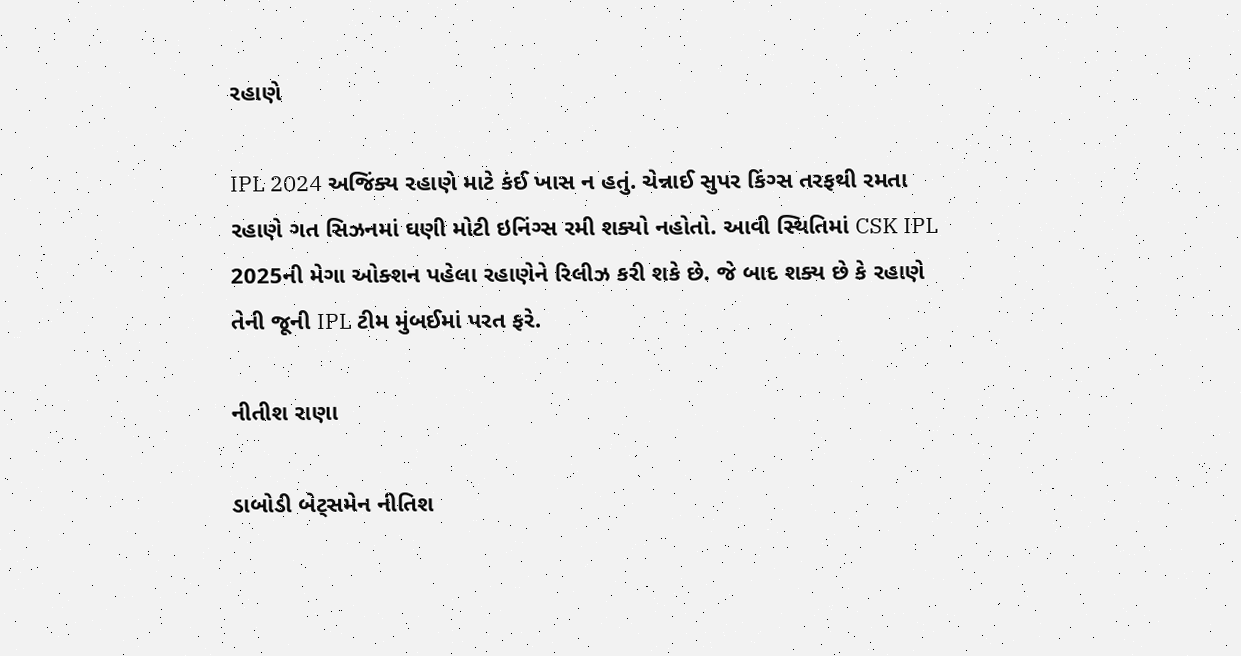રહાણે

IPL 2024 અજિંક્ય રહાણે માટે કંઈ ખાસ ન હતું. ચેન્નાઈ સુપર કિંગ્સ તરફથી રમતા રહાણે ગત સિઝનમાં ઘણી મોટી ઇનિંગ્સ રમી શક્યો નહોતો. આવી સ્થિતિમાં CSK IPL 2025ની મેગા ઓક્શન પહેલા રહાણેને રિલીઝ કરી શકે છે. જે બાદ શક્ય છે કે રહાણે તેની જૂની IPL ટીમ મુંબઈમાં પરત ફરે.

નીતીશ રાણા

ડાબોડી બેટ્સમેન નીતિશ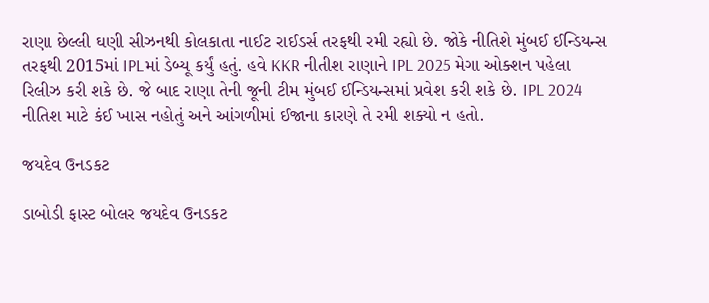રાણા છેલ્લી ઘણી સીઝનથી કોલકાતા નાઈટ રાઈડર્સ તરફથી રમી રહ્યો છે. જોકે નીતિશે મુંબઈ ઈન્ડિયન્સ તરફથી 2015માં IPLમાં ડેબ્યૂ કર્યું હતું. હવે KKR નીતીશ રાણાને IPL 2025 મેગા ઓક્શન પહેલા રિલીઝ કરી શકે છે. જે બાદ રાણા તેની જૂની ટીમ મુંબઈ ઈન્ડિયન્સમાં પ્રવેશ કરી શકે છે. IPL 2024 નીતિશ માટે કંઈ ખાસ નહોતું અને આંગળીમાં ઈજાના કારણે તે રમી શક્યો ન હતો.

જયદેવ ઉનડકટ

ડાબોડી ફાસ્ટ બોલર જયદેવ ઉનડકટ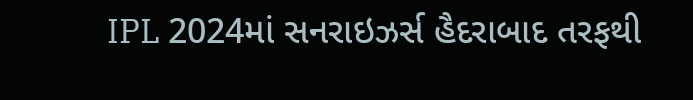IPL 2024માં સનરાઇઝર્સ હૈદરાબાદ તરફથી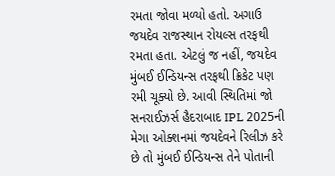રમતા જોવા મળ્યો હતો. અગાઉ જયદેવ રાજસ્થાન રોયલ્સ તરફથી રમતા હતા. એટલું જ નહીં, જયદેવ મુંબઈ ઈન્ડિયન્સ તરફથી ક્રિકેટ પણ રમી ચૂક્યો છે. આવી સ્થિતિમાં જો સનરાઈઝર્સ હૈદરાબાદ IPL 2025ની મેગા ઓક્શનમાં જયદેવને રિલીઝ કરે છે તો મુંબઈ ઈન્ડિયન્સ તેને પોતાની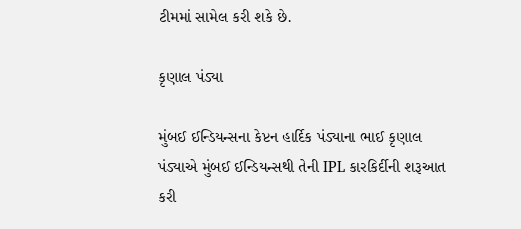ટીમમાં સામેલ કરી શકે છે.

કૃણાલ પંડ્યા

મુંબઈ ઈન્ડિયન્સના કેપ્ટન હાર્દિક પંડ્યાના ભાઈ કૃણાલ પંડ્યાએ મુંબઈ ઈન્ડિયન્સથી તેની IPL કારકિર્દીની શરૂઆત કરી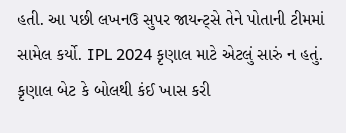હતી. આ પછી લખનઉ સુપર જાયન્ટ્સે તેને પોતાની ટીમમાં સામેલ કર્યો. IPL 2024 કૃણાલ માટે એટલું સારું ન હતું. કૃણાલ બેટ કે બોલથી કંઈ ખાસ કરી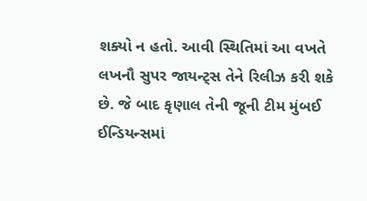શક્યો ન હતો. આવી સ્થિતિમાં આ વખતે લખનૌ સુપર જાયન્ટ્સ તેને રિલીઝ કરી શકે છે. જે બાદ કૃણાલ તેની જૂની ટીમ મુંબઈ ઈન્ડિયન્સમાં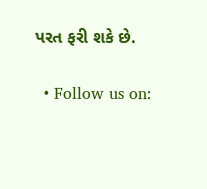પરત ફરી શકે છે.

  • Follow us on: